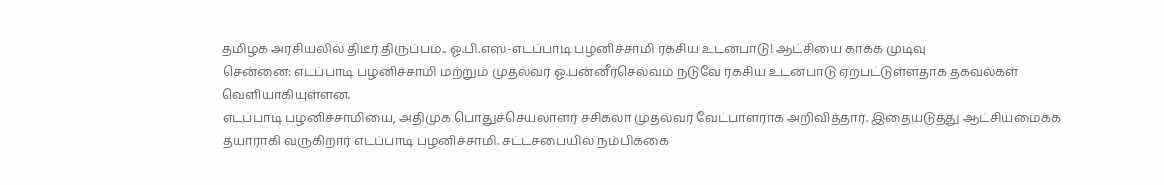தமிழக அரசியலில் திடீர் திருப்பம்.. ஓ.பி.எஸ்-எடப்பாடி பழனிச்சாமி ரகசிய உடன்பாடு! ஆட்சியை காக்க முடிவு
சென்னை: எடப்பாடி பழனிச்சாமி மற்றும் முதல்வர் ஓ.பன்னீர்செல்வம் நடுவே ரகசிய உடன்பாடு ஏற்பட்டுள்ளதாக தகவல்கள் வெளியாகியுள்ளன.
எடப்பாடி பழனிச்சாமியை, அதிமுக பொதுச்செயலாளர் சசிகலா முதல்வர் வேட்பாளராக அறிவித்தார். இதையடுத்து ஆட்சியமைக்க தயாராகி வருகிறார் எடப்பாடி பழனிச்சாமி. சட்டசபையில் நம்பிக்கை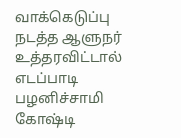வாக்கெடுப்பு நடத்த ஆளுநர் உத்தரவிட்டால் எடப்பாடி பழனிச்சாமி கோஷ்டி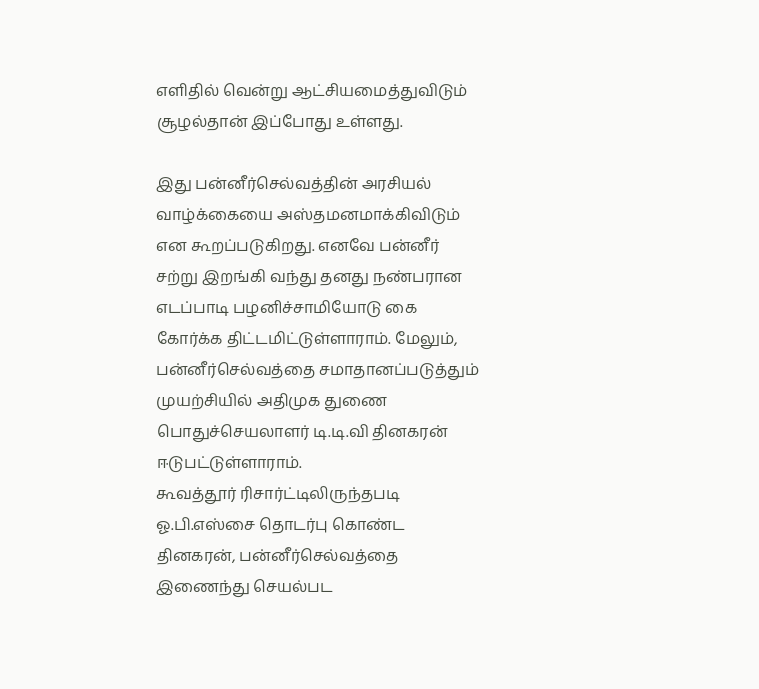எளிதில் வென்று ஆட்சியமைத்துவிடும் சூழல்தான் இப்போது உள்ளது.

இது பன்னீர்செல்வத்தின் அரசியல் வாழ்க்கையை அஸ்தமனமாக்கிவிடும் என கூறப்படுகிறது. எனவே பன்னீர் சற்று இறங்கி வந்து தனது நண்பரான எடப்பாடி பழனிச்சாமியோடு கை கோர்க்க திட்டமிட்டுள்ளாராம். மேலும், பன்னீர்செல்வத்தை சமாதானப்படுத்தும் முயற்சியில் அதிமுக துணை பொதுச்செயலாளர் டி.டி.வி தினகரன் ஈடுபட்டுள்ளாராம்.
கூவத்தூர் ரிசார்ட்டிலிருந்தபடி ஓ.பி.எஸ்சை தொடர்பு கொண்ட தினகரன், பன்னீர்செல்வத்தை இணைந்து செயல்பட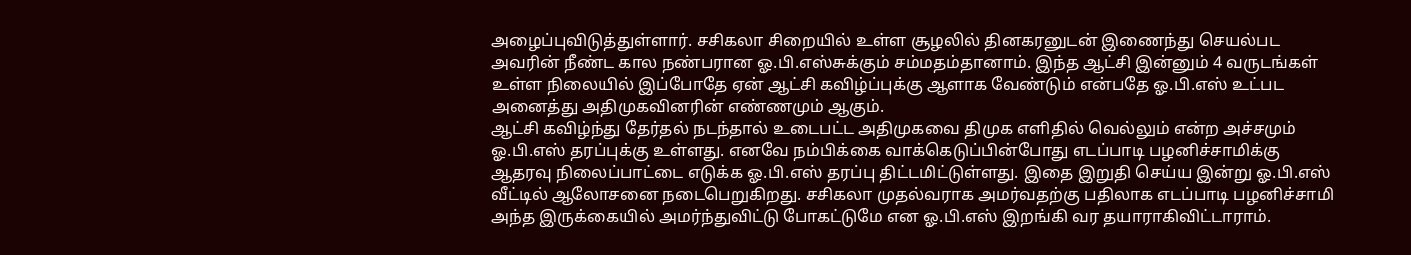அழைப்புவிடுத்துள்ளார். சசிகலா சிறையில் உள்ள சூழலில் தினகரனுடன் இணைந்து செயல்பட அவரின் நீண்ட கால நண்பரான ஓ.பி.எஸ்சுக்கும் சம்மதம்தானாம். இந்த ஆட்சி இன்னும் 4 வருடங்கள் உள்ள நிலையில் இப்போதே ஏன் ஆட்சி கவிழ்ப்புக்கு ஆளாக வேண்டும் என்பதே ஓ.பி.எஸ் உட்பட அனைத்து அதிமுகவினரின் எண்ணமும் ஆகும்.
ஆட்சி கவிழ்ந்து தேர்தல் நடந்தால் உடைபட்ட அதிமுகவை திமுக எளிதில் வெல்லும் என்ற அச்சமும் ஓ.பி.எஸ் தரப்புக்கு உள்ளது. எனவே நம்பிக்கை வாக்கெடுப்பின்போது எடப்பாடி பழனிச்சாமிக்கு ஆதரவு நிலைப்பாட்டை எடுக்க ஓ.பி.எஸ் தரப்பு திட்டமிட்டுள்ளது. இதை இறுதி செய்ய இன்று ஓ.பி.எஸ் வீட்டில் ஆலோசனை நடைபெறுகிறது. சசிகலா முதல்வராக அமர்வதற்கு பதிலாக எடப்பாடி பழனிச்சாமி அந்த இருக்கையில் அமர்ந்துவிட்டு போகட்டுமே என ஓ.பி.எஸ் இறங்கி வர தயாராகிவிட்டாராம்.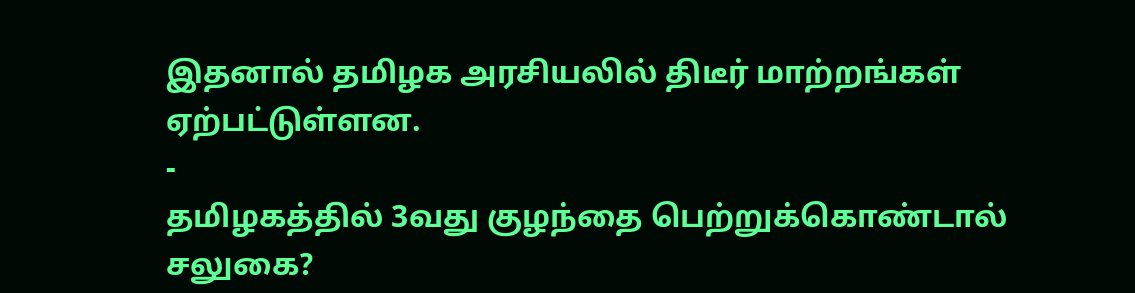இதனால் தமிழக அரசியலில் திடீர் மாற்றங்கள் ஏற்பட்டுள்ளன.
-
தமிழகத்தில் 3வது குழந்தை பெற்றுக்கொண்டால் சலுகை?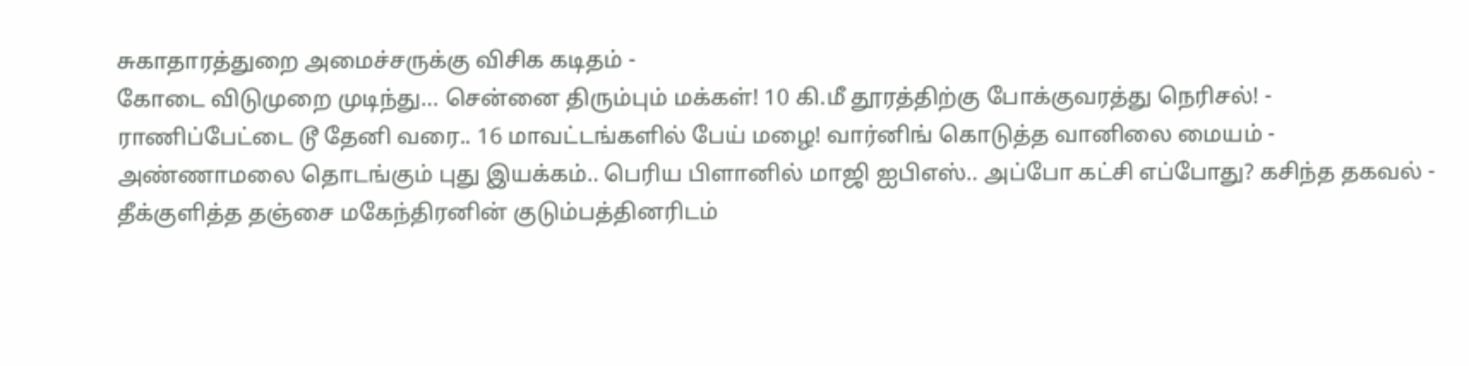சுகாதாரத்துறை அமைச்சருக்கு விசிக கடிதம் -
கோடை விடுமுறை முடிந்து... சென்னை திரும்பும் மக்கள்! 10 கி.மீ தூரத்திற்கு போக்குவரத்து நெரிசல்! -
ராணிப்பேட்டை டூ தேனி வரை.. 16 மாவட்டங்களில் பேய் மழை! வார்னிங் கொடுத்த வானிலை மையம் -
அண்ணாமலை தொடங்கும் புது இயக்கம்.. பெரிய பிளானில் மாஜி ஐபிஎஸ்.. அப்போ கட்சி எப்போது? கசிந்த தகவல் -
தீக்குளித்த தஞ்சை மகேந்திரனின் குடும்பத்தினரிடம்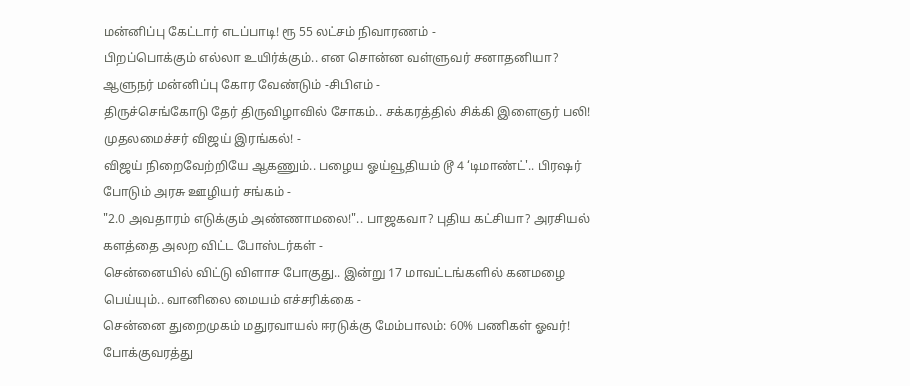மன்னிப்பு கேட்டார் எடப்பாடி! ரூ 55 லட்சம் நிவாரணம் -
பிறப்பொக்கும் எல்லா உயிர்க்கும்.. என சொன்ன வள்ளுவர் சனாதனியா? ஆளுநர் மன்னிப்பு கோர வேண்டும் -சிபிஎம் -
திருச்செங்கோடு தேர் திருவிழாவில் சோகம்.. சக்கரத்தில் சிக்கி இளைஞர் பலி! முதலமைச்சர் விஜய் இரங்கல்! -
விஜய் நிறைவேற்றியே ஆகணும்.. பழைய ஓய்வூதியம் டூ 4 ‘டிமாண்ட்'.. பிரஷர் போடும் அரசு ஊழியர் சங்கம் -
"2.0 அவதாரம் எடுக்கும் அண்ணாமலை!".. பாஜகவா? புதிய கட்சியா? அரசியல் களத்தை அலற விட்ட போஸ்டர்கள் -
சென்னையில் விட்டு விளாச போகுது.. இன்று 17 மாவட்டங்களில் கனமழை பெய்யும்.. வானிலை மையம் எச்சரிக்கை -
சென்னை துறைமுகம் மதுரவாயல் ஈரடுக்கு மேம்பாலம்: 60% பணிகள் ஓவர்! போக்குவரத்து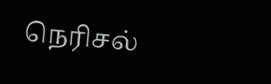நெரிசல்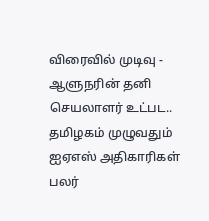விரைவில் முடிவு -
ஆளுநரின் தனி செயலாளர் உட்பட.. தமிழகம் முழுவதும் ஐஏஎஸ் அதிகாரிகள் பலர்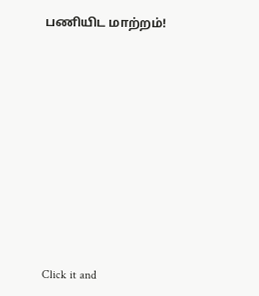பணியிட மாற்றம்!












Click it and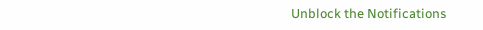Unblock the Notifications